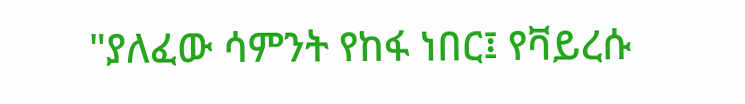"ያለፈው ሳምንት የከፋ ነበር፤ የቫይረሱ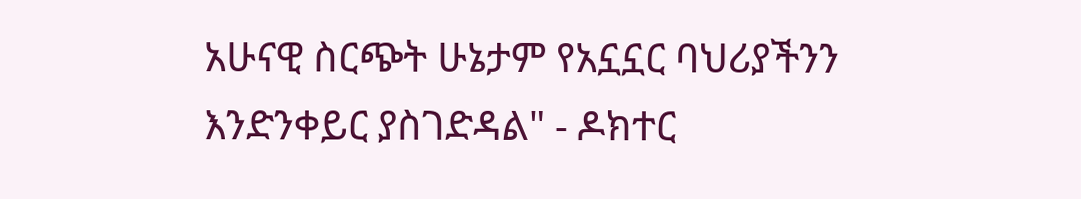አሁናዊ ስርጭት ሁኔታም የአኗኗር ባህሪያችንን እንድንቀይር ያስገድዳል" - ዶክተር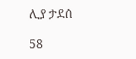ሊያ ታደሰ

58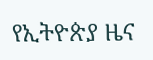የኢትዮጵያ ዜና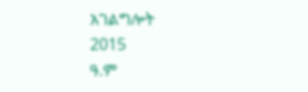አገልግሎት
2015
ዓ.ም